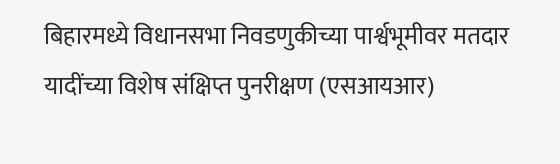बिहारमध्ये विधानसभा निवडणुकीच्या पार्श्वभूमीवर मतदार यादींच्या विशेष संक्षिप्त पुनरीक्षण (एसआयआर)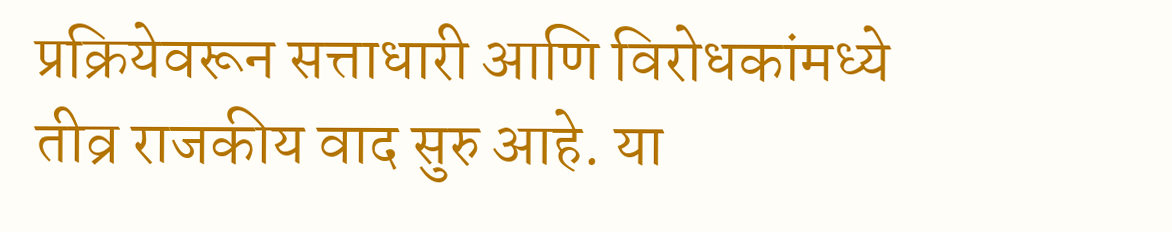प्रक्रियेवरून सत्ताधारी आणि विरोधकांमध्ये तीव्र राजकीय वाद सुरु आहे. या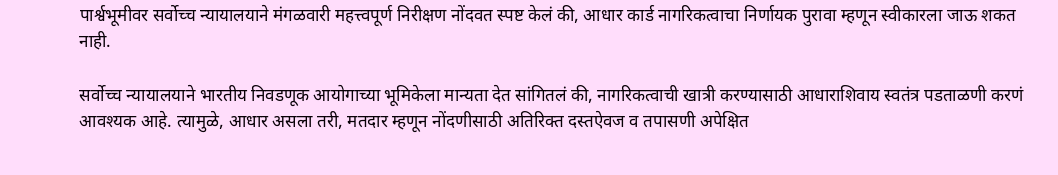पार्श्वभूमीवर सर्वोच्च न्यायालयाने मंगळवारी महत्त्वपूर्ण निरीक्षण नोंदवत स्पष्ट केलं की, आधार कार्ड नागरिकत्वाचा निर्णायक पुरावा म्हणून स्वीकारला जाऊ शकत नाही.

सर्वोच्च न्यायालयाने भारतीय निवडणूक आयोगाच्या भूमिकेला मान्यता देत सांगितलं की, नागरिकत्वाची खात्री करण्यासाठी आधाराशिवाय स्वतंत्र पडताळणी करणं आवश्यक आहे. त्यामुळे, आधार असला तरी, मतदार म्हणून नोंदणीसाठी अतिरिक्त दस्तऐवज व तपासणी अपेक्षित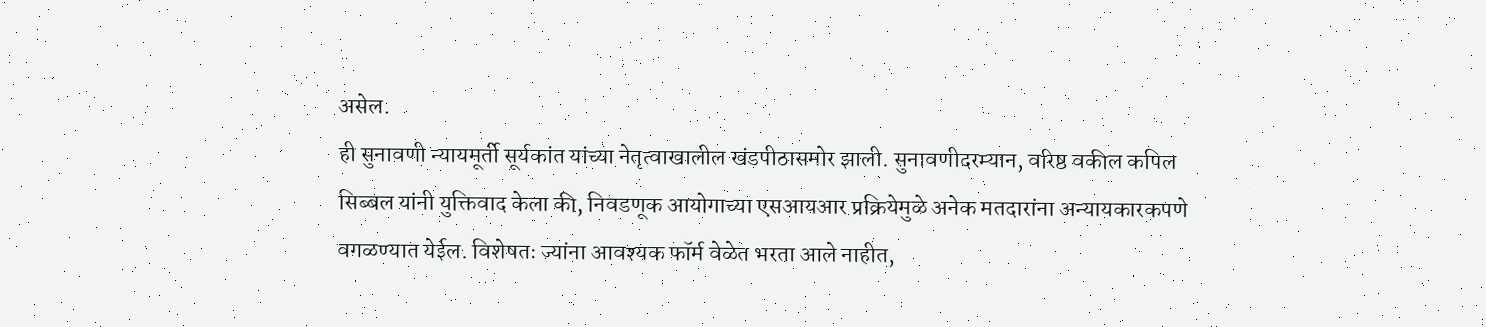असेल.
ही सुनावणी न्यायमूर्ती सूर्यकांत यांच्या नेतृत्वाखालील खंडपीठासमोर झाली. सुनावणीदरम्यान, वरिष्ठ वकील कपिल सिब्बल यांनी युक्तिवाद केला की, निवडणूक आयोगाच्या एसआयआर प्रक्रियेमुळे अनेक मतदारांना अन्यायकारकपणे वगळण्यात येईल. विशेषतः ज्यांना आवश्यक फॉर्म वेळेत भरता आले नाहीत,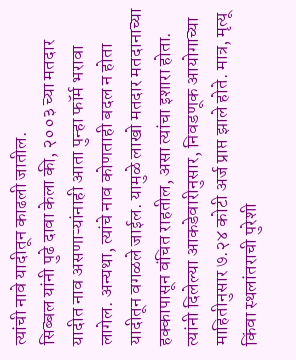त्यांची नावे यादीतून काढली जातील.
सिब्बल यांनी पुढे दावा केला की, २००३ च्या मतदार यादीत नाव असणाऱ्यांनाही आता पुन्हा फॉर्म भरावा लागेल. अन्यथा, त्यांचे नाव कोणताही बदल न होता यादीतून वगळले जाईल. यामुळे लाखो मतदार मतदानाच्या हक्कापासून वंचित राहतील, असा त्यांचा इशारा होता.
त्यांनी दिलेल्या आकडेवारीनुसार, निवडणूक आयोगाच्या माहितीनुसार ७.२४ कोटी अर्ज प्राप्त झाले होते. मात्र, मृत्यू किंवा स्थलांतराची पुरेशी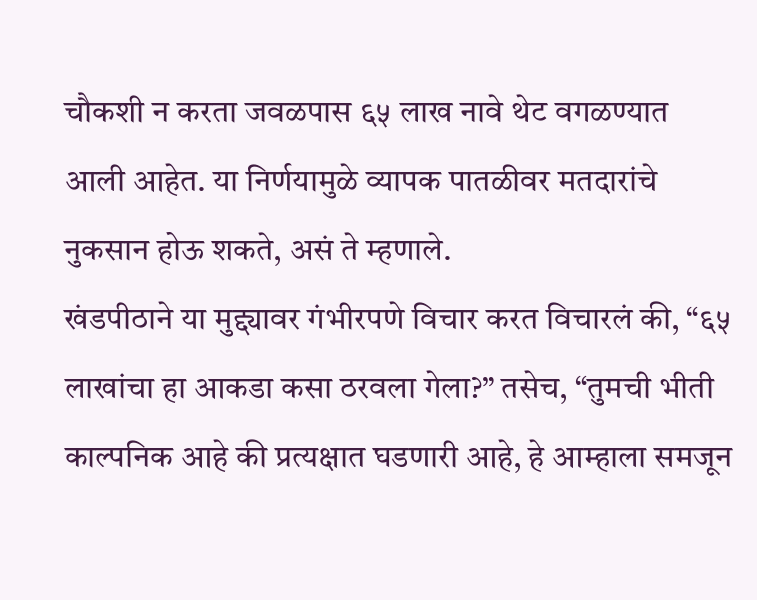चौकशी न करता जवळपास ६५ लाख नावे थेट वगळण्यात आली आहेत. या निर्णयामुळे व्यापक पातळीवर मतदारांचे नुकसान होऊ शकते, असं ते म्हणाले.
खंडपीठाने या मुद्द्यावर गंभीरपणे विचार करत विचारलं की, “६५ लाखांचा हा आकडा कसा ठरवला गेला?” तसेच, “तुमची भीती काल्पनिक आहे की प्रत्यक्षात घडणारी आहे, हे आम्हाला समजून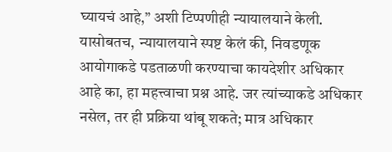घ्यायचं आहे,” अशी टिप्पणीही न्यायालयाने केली.
यासोबतच, न्यायालयाने स्पष्ट केलं की, निवडणूक आयोगाकडे पडताळणी करण्याचा कायदेशीर अधिकार आहे का, हा महत्त्वाचा प्रश्न आहे. जर त्यांच्याकडे अधिकार नसेल, तर ही प्रक्रिया थांबू शकते; मात्र अधिकार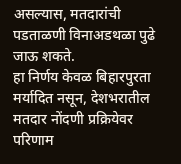असल्यास, मतदारांची पडताळणी विनाअडथळा पुढे जाऊ शकते.
हा निर्णय केवळ बिहारपुरता मर्यादित नसून, देशभरातील मतदार नोंदणी प्रक्रियेवर परिणाम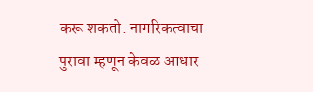करू शकतो. नागरिकत्वाचा पुरावा म्हणून केवळ आधार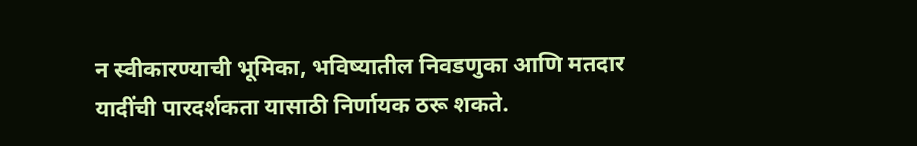न स्वीकारण्याची भूमिका, भविष्यातील निवडणुका आणि मतदार यादींची पारदर्शकता यासाठी निर्णायक ठरू शकते.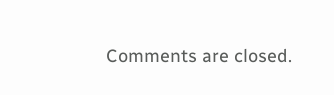Comments are closed.